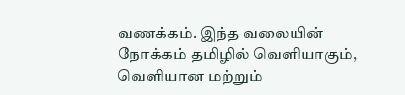வணக்கம். இந்த வலையின் நோக்கம் தமிழில் வெளியாகும், வெளியான மற்றும்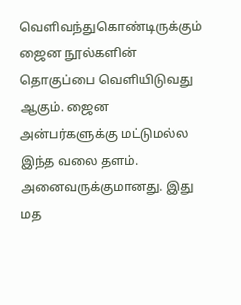வெளிவந்துகொண்டிருக்கும் ஜைன நூல்களின் தொகுப்பை வெளியிடுவது ஆகும். ஜைன அன்பர்களுக்கு மட்டுமல்ல இந்த வலை தளம். அனைவருக்குமானது. இது மத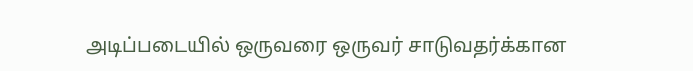அடிப்படையில் ஒருவரை ஒருவர் சாடுவதர்க்கான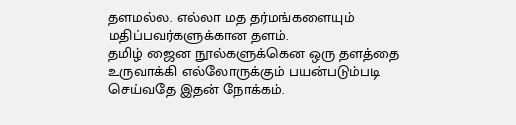தளமல்ல. எல்லா மத தர்மங்களையும் மதிப்பவர்களுக்கான தளம்.
தமிழ் ஜைன நூல்களுக்கென ஒரு தளத்தை உருவாக்கி எல்லோருக்கும் பயன்படும்படி செய்வதே இதன் நோக்கம்.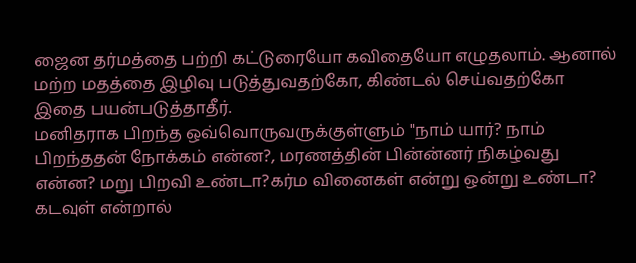ஜைன தர்மத்தை பற்றி கட்டுரையோ கவிதையோ எழுதலாம். ஆனால் மற்ற மதத்தை இழிவு படுத்துவதற்கோ, கிண்டல் செய்வதற்கோ இதை பயன்படுத்தாதீர்.
மனிதராக பிறந்த ஒவ்வொருவருக்குள்ளும் "நாம் யார்? நாம் பிறந்ததன் நோக்கம் என்ன?, மரணத்தின் பின்ன்னர் நிகழ்வது என்ன? மறு பிறவி உண்டா?கர்ம வினைகள் என்று ஒன்று உண்டா? கடவுள் என்றால்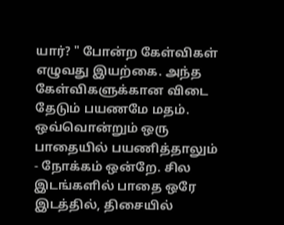யார்? " போன்ற கேள்விகள் எழுவது இயற்கை. அந்த கேள்விகளுக்கான விடை தேடும் பயணமே மதம். ஒவ்வொன்றும் ஒரு பாதையில் பயணித்தாலும் - நோக்கம் ஒன்றே. சில இடங்களில் பாதை ஒரே இடத்தில், திசையில்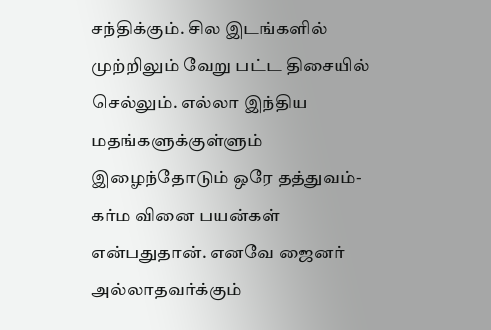சந்திக்கும். சில இடங்களில் முற்றிலும் வேறு பட்ட திசையில் செல்லும். எல்லா இந்திய மதங்களுக்குள்ளும் இழைந்தோடும் ஒரே தத்துவம்-கர்ம வினை பயன்கள் என்பதுதான். எனவே ஜைனர் அல்லாதவர்க்கும்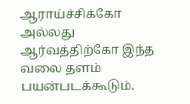ஆராய்ச்சிக்கோ அல்லது ஆர்வத்திற்கோ இந்த வலை தளம் பயன்படக்கூடும்.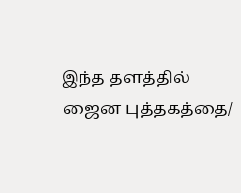இந்த தளத்தில் ஜைன புத்தகத்தை/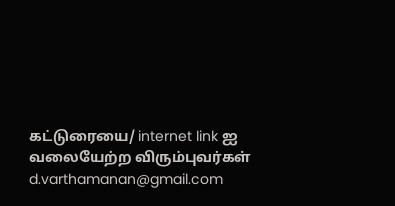கட்டுரையை/ internet link ஐ வலையேற்ற விரும்புவர்கள் d.varthamanan@gmail.com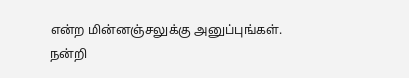என்ற மின்னஞ்சலுக்கு அனுப்புங்கள்.
நன்றி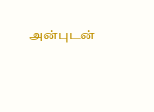அன்புடன்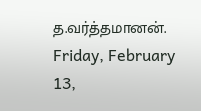த.வர்த்தமானன்.
Friday, February 13,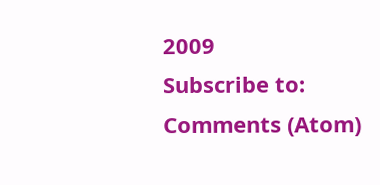2009
Subscribe to:
Comments (Atom)